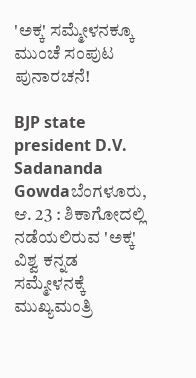'ಅಕ್ಕ' ಸಮ್ಮೇಳನಕ್ಕೂ ಮುಂಚೆ ಸಂಪುಟ ಪುನಾರಚನೆ!

BJP state president D.V. Sadananda Gowdaಬೆಂಗಳೂರು, ಆ. 23 : ಶಿಕಾಗೋದಲ್ಲಿ ನಡೆಯಲಿರುವ 'ಅಕ್ಕ' ವಿಶ್ವ ಕನ್ನಡ ಸಮ್ಮೇಳನಕ್ಕೆ ಮುಖ್ಯಮಂತ್ರಿ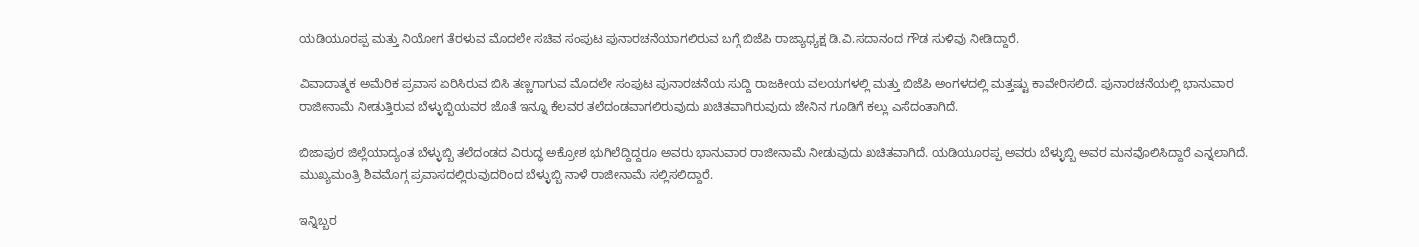ಯಡಿಯೂರಪ್ಪ ಮತ್ತು ನಿಯೋಗ ತೆರಳುವ ಮೊದಲೇ ಸಚಿವ ಸಂಪುಟ ಪುನಾರಚನೆಯಾಗಲಿರುವ ಬಗ್ಗೆ ಬಿಜೆಪಿ ರಾಜ್ಯಾಧ್ಯಕ್ಷ ಡಿ.ವಿ.ಸದಾನಂದ ಗೌಡ ಸುಳಿವು ನೀಡಿದ್ದಾರೆ.

ವಿವಾದಾತ್ಮಕ ಅಮೆರಿಕ ಪ್ರವಾಸ ಏರಿಸಿರುವ ಬಿಸಿ ತಣ್ಣಗಾಗುವ ಮೊದಲೇ ಸಂಪುಟ ಪುನಾರಚನೆಯ ಸುದ್ದಿ ರಾಜಕೀಯ ವಲಯಗಳಲ್ಲಿ ಮತ್ತು ಬಿಜೆಪಿ ಅಂಗಳದಲ್ಲಿ ಮತ್ತಷ್ಟು ಕಾವೇರಿಸಲಿದೆ. ಪುನಾರಚನೆಯಲ್ಲಿ ಭಾನುವಾರ ರಾಜೀನಾಮೆ ನೀಡುತ್ತಿರುವ ಬೆಳ್ಳುಬ್ಬಿಯವರ ಜೊತೆ ಇನ್ನೂ ಕೆಲವರ ತಲೆದಂಡವಾಗಲಿರುವುದು ಖಚಿತವಾಗಿರುವುದು ಜೇನಿನ ಗೂಡಿಗೆ ಕಲ್ಲು ಎಸೆದಂತಾಗಿದೆ.

ಬಿಜಾಪುರ ಜಿಲ್ಲೆಯಾದ್ಯಂತ ಬೆಳ್ಳುಬ್ಬಿ ತಲೆದಂಡದ ವಿರುದ್ಧ ಅಕ್ರೋಶ ಭುಗಿಲೆದ್ದಿದ್ದರೂ ಅವರು ಭಾನುವಾರ ರಾಜೀನಾಮೆ ನೀಡುವುದು ಖಚಿತವಾಗಿದೆ. ಯಡಿಯೂರಪ್ಪ ಅವರು ಬೆಳ್ಳುಬ್ಬಿ ಅವರ ಮನವೊಲಿಸಿದ್ದಾರೆ ಎನ್ನಲಾಗಿದೆ. ಮುಖ್ಯಮಂತ್ರಿ ಶಿವಮೊಗ್ಗ ಪ್ರವಾಸದಲ್ಲಿರುವುದರಿಂದ ಬೆಳ್ಳುಬ್ಬಿ ನಾಳೆ ರಾಜೀನಾಮೆ ಸಲ್ಲಿಸಲಿದ್ದಾರೆ.

ಇನ್ನಿಬ್ಬರ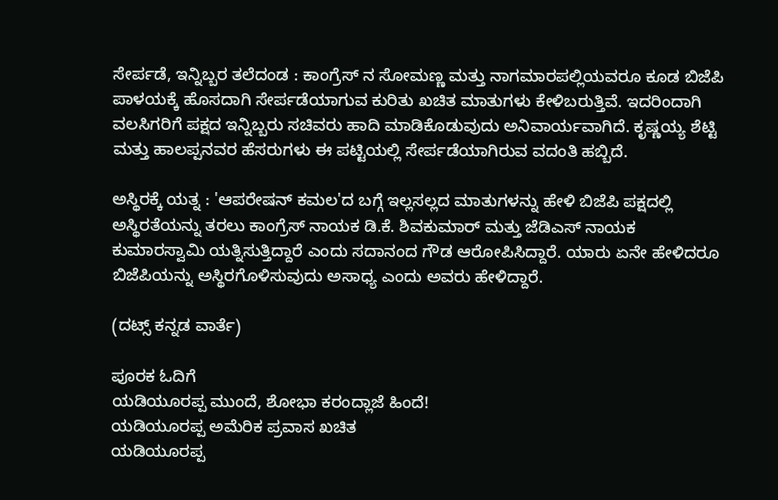ಸೇರ್ಪಡೆ, ಇನ್ನಿಬ್ಬರ ತಲೆದಂಡ : ಕಾಂಗ್ರೆಸ್ ನ ಸೋಮಣ್ಣ ಮತ್ತು ನಾಗಮಾರಪಲ್ಲಿಯವರೂ ಕೂಡ ಬಿಜೆಪಿ ಪಾಳಯಕ್ಕೆ ಹೊಸದಾಗಿ ಸೇರ್ಪಡೆಯಾಗುವ ಕುರಿತು ಖಚಿತ ಮಾತುಗಳು ಕೇಳಿಬರುತ್ತಿವೆ. ಇದರಿಂದಾಗಿ ವಲಸಿಗರಿಗೆ ಪಕ್ಷದ ಇನ್ನಿಬ್ಬರು ಸಚಿವರು ಹಾದಿ ಮಾಡಿಕೊಡುವುದು ಅನಿವಾರ್ಯವಾಗಿದೆ. ಕೃಷ್ಣಯ್ಯ ಶೆಟ್ಟಿ ಮತ್ತು ಹಾಲಪ್ಪನವರ ಹೆಸರುಗಳು ಈ ಪಟ್ಟಿಯಲ್ಲಿ ಸೇರ್ಪಡೆಯಾಗಿರುವ ವದಂತಿ ಹಬ್ಬಿದೆ.

ಅಸ್ಥಿರಕ್ಕೆ ಯತ್ನ : 'ಆಪರೇಷನ್ ಕಮಲ'ದ ಬಗ್ಗೆ ಇಲ್ಲಸಲ್ಲದ ಮಾತುಗಳನ್ನು ಹೇಳಿ ಬಿಜೆಪಿ ಪಕ್ಷದಲ್ಲಿ ಅಸ್ಥಿರತೆಯನ್ನು ತರಲು ಕಾಂಗ್ರೆಸ್ ನಾಯಕ ಡಿ.ಕೆ. ಶಿವಕುಮಾರ್ ಮತ್ತು ಜೆಡಿಎಸ್ ನಾಯಕ ಕುಮಾರಸ್ವಾಮಿ ಯತ್ನಿಸುತ್ತಿದ್ದಾರೆ ಎಂದು ಸದಾನಂದ ಗೌಡ ಆರೋಪಿಸಿದ್ದಾರೆ. ಯಾರು ಏನೇ ಹೇಳಿದರೂ ಬಿಜೆಪಿಯನ್ನು ಅಸ್ಥಿರಗೊಳಿಸುವುದು ಅಸಾಧ್ಯ ಎಂದು ಅವರು ಹೇಳಿದ್ದಾರೆ.

(ದಟ್ಸ್ ಕನ್ನಡ ವಾರ್ತೆ)

ಪೂರಕ ಓದಿಗೆ
ಯಡಿಯೂರಪ್ಪ ಮುಂದೆ, ಶೋಭಾ ಕರಂದ್ಲಾಜೆ ಹಿಂದೆ!
ಯಡಿಯೂರಪ್ಪ ಅಮೆರಿಕ ಪ್ರವಾಸ ಖಚಿತ
ಯಡಿಯೂರಪ್ಪ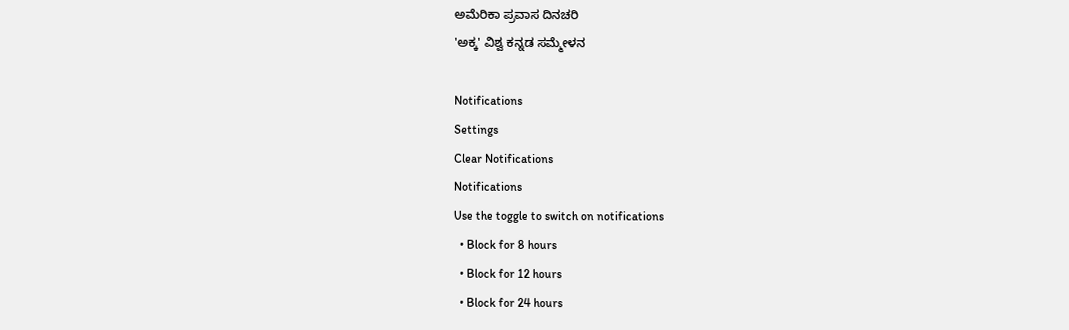ಅಮೆರಿಕಾ ಪ್ರವಾಸ ದಿನಚರಿ
'ಅಕ್ಕ' ವಿಶ್ವ ಕನ್ನಡ ಸಮ್ಮೇಳನ

Notifications
Settings
Clear Notifications
Notifications
Use the toggle to switch on notifications
  • Block for 8 hours
  • Block for 12 hours
  • Block for 24 hours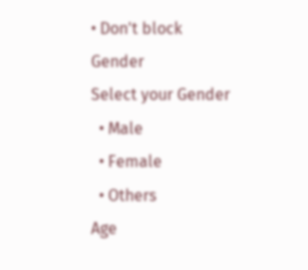• Don't block
Gender
Select your Gender
  • Male
  • Female
  • Others
Age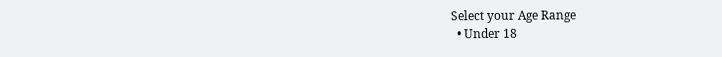Select your Age Range
  • Under 18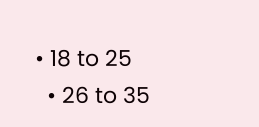• 18 to 25
  • 26 to 35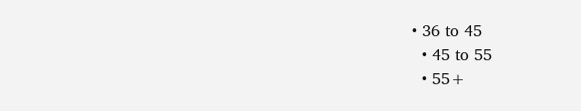• 36 to 45
  • 45 to 55
  • 55+